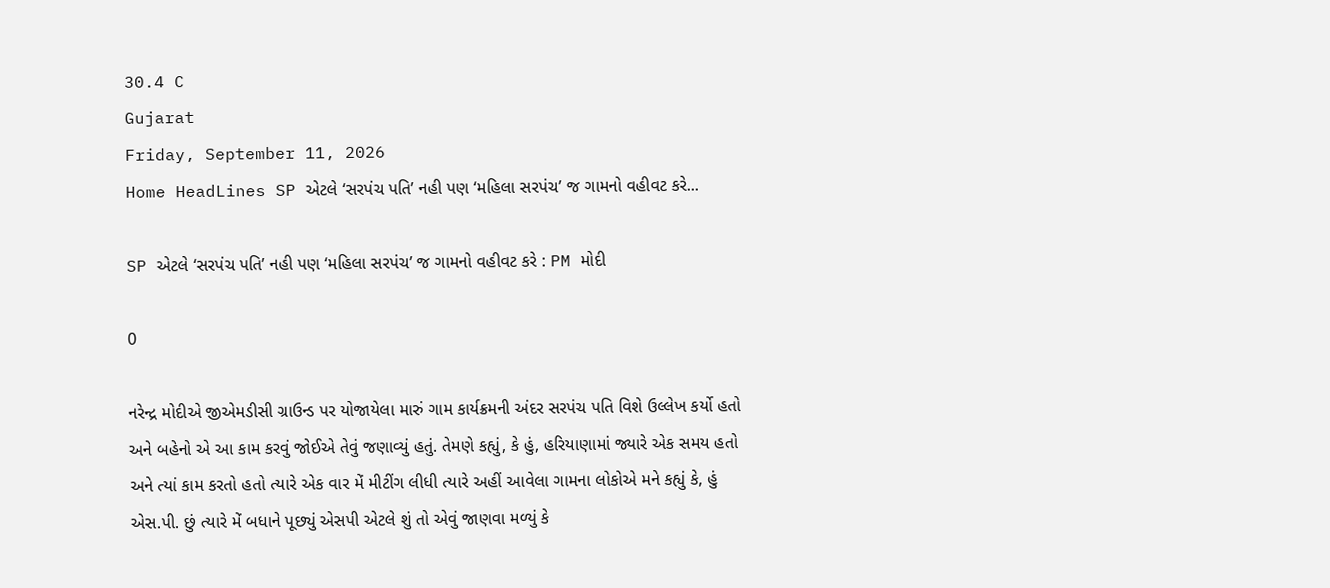30.4 C
Gujarat
Friday, September 11, 2026
Home HeadLines SP એટલે ‘સરપંચ પતિ’ નહી પણ ‘મહિલા સરપંચ’ જ ગામનો વહીવટ કરે...

SP એટલે ‘સરપંચ પતિ’ નહી પણ ‘મહિલા સરપંચ’ જ ગામનો વહીવટ કરે : PM મોદી

0

નરેન્દ્ર મોદીએ જીએમડીસી ગ્રાઉન્ડ પર યોજાયેલા મારું ગામ કાર્યક્રમની અંદર સરપંચ પતિ વિશે ઉલ્લેખ કર્યો હતો અને બહેનો એ આ કામ કરવું જોઈએ તેવું જણાવ્યું હતું. તેમણે કહ્યું, કે હું, હરિયાણામાં જ્યારે એક સમય હતો અને ત્યાં કામ કરતો હતો ત્યારે એક વાર મેં મીટીંગ લીધી ત્યારે અહીં આવેલા ગામના લોકોએ મને કહ્યું કે, હું એસ.પી. છું ત્યારે મેં બધાને પૂછ્યું એસપી એટલે શું તો એવું જાણવા મળ્યું કે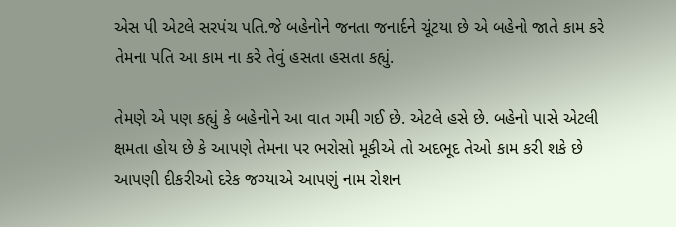એસ પી એટલે સરપંચ પતિ.જે બહેનોને જનતા જનાર્દને ચૂંટયા છે એ બહેનો જાતે કામ કરે તેમના પતિ આ કામ ના કરે તેવું હસતા હસતા કહ્યું.

તેમણે એ પણ કહ્યું કે બહેનોને આ વાત ગમી ગઈ છે. એટલે હસે છે. બહેનો પાસે એટલી ક્ષમતા હોય છે કે આપણે તેમના પર ભરોસો મૂકીએ તો અદભૂદ તેઓ કામ કરી શકે છે આપણી દીકરીઓ દરેક જગ્યાએ આપણું નામ રોશન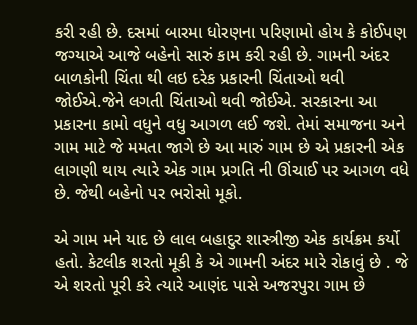કરી રહી છે. દસમાં બારમા ધોરણના પરિણામો હોય કે કોઈપણ જગ્યાએ આજે બહેનો સારું કામ કરી રહી છે. ગામની અંદર બાળકોની ચિંતા થી લઇ દરેક પ્રકારની ચિંતાઓ થવી જોઈએ.જેને લગતી ચિંતાઓ થવી જોઈએ. સરકારના આ પ્રકારના કામો વધુને વધુ આગળ લઈ જશે. તેમાં સમાજના અને ગામ માટે જે મમતા જાગે છે આ મારું ગામ છે એ પ્રકારની એક લાગણી થાય ત્યારે એક ગામ પ્રગતિ ની ઊંચાઈ પર આગળ વધે છે. જેથી બહેનો પર ભરોસો મૂકો.

એ ગામ મને યાદ છે લાલ બહાદુર શાસ્ત્રીજી એક કાર્યક્રમ કર્યો હતો. કેટલીક શરતો મૂકી કે એ ગામની અંદર મારે રોકાવું છે . જે એ શરતો પૂરી કરે ત્યારે આણંદ પાસે અજરપુરા ગામ છે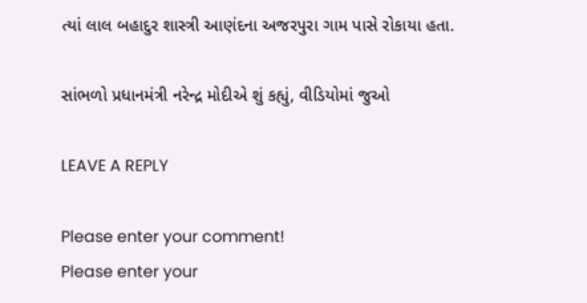ત્યાં લાલ બહાદુર શાસ્ત્રી આણંદના અજરપુરા ગામ પાસે રોકાયા હતા.

સાંભળો પ્રધાનમંત્રી નરેન્દ્ર મોદીએ શું કહ્યું, વીડિયોમાં જુઓ

LEAVE A REPLY

Please enter your comment!
Please enter your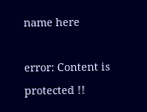name here

error: Content is protected !!